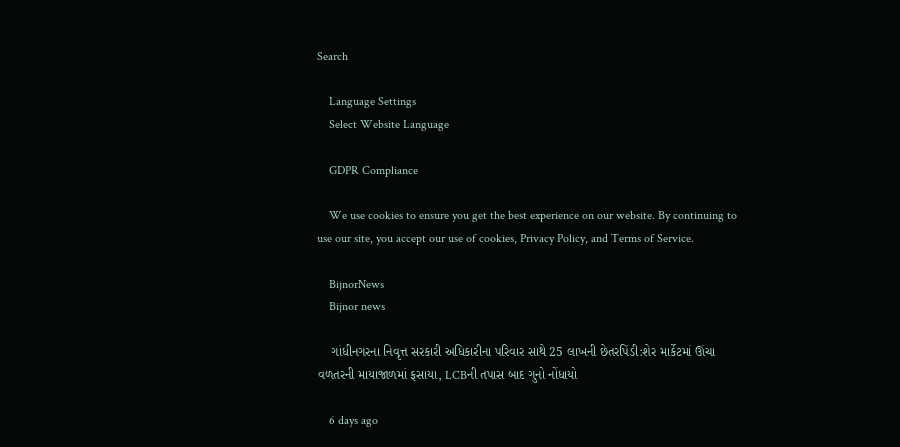Search

    Language Settings
    Select Website Language

    GDPR Compliance

    We use cookies to ensure you get the best experience on our website. By continuing to use our site, you accept our use of cookies, Privacy Policy, and Terms of Service.

    BijnorNews
    Bijnor news

    ગાંધીનગરના નિવૃત્ત સરકારી અધિકારીના પરિવાર સાથે 25 લાખની છેતરપિંડી:શેર માર્કેટમાં ઊંચા વળતરની માયાજાળમાં ફસાયા, LCBની તપાસ બાદ ગુનો નોંધાયો

    6 days ago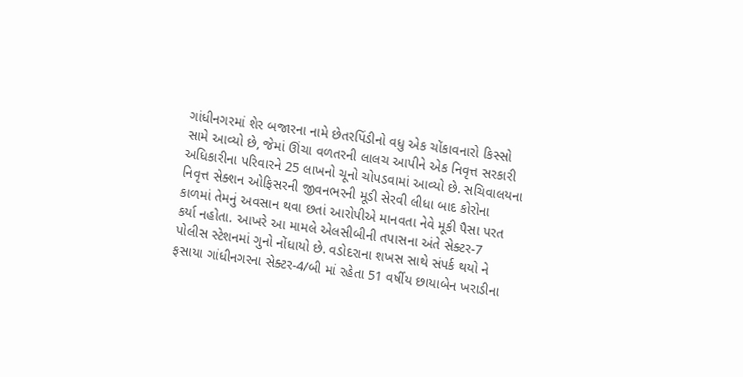ગાંધીનગરમાં શેર બજારના નામે છેતરપિંડીનો વધુ એક ચોંકાવનારો કિસ્સો સામે આવ્યો છે, જેમાં ઊંચા વળતરની લાલચ આપીને એક નિવૃત્ત સરકારી અધિકારીના પરિવારને 25 લાખનો ચૂનો ચોપડવામાં આવ્યો છે. સચિવાલયના નિવૃત્ત સેક્શન ઓફિસરની જીવનભરની મૂડી સેરવી લીધા બાદ કોરોના કાળમાં તેમનું અવસાન થવા છતાં આરોપીએ માનવતા નેવે મૂકી પૈસા પરત કર્યા નહોતા. આખરે આ મામલે એલસીબીની તપાસના અંતે સેક્ટર-7 પોલીસ સ્ટેશનમાં ગુનો નોંધાયો છે. વડોદરાના શખસ સાથે સંપર્ક થયો ને ફસાયા ગાંધીનગરના સેક્ટર-4/બી માં રહેતા 51 વર્ષીય છાયાબેન ખરાડીના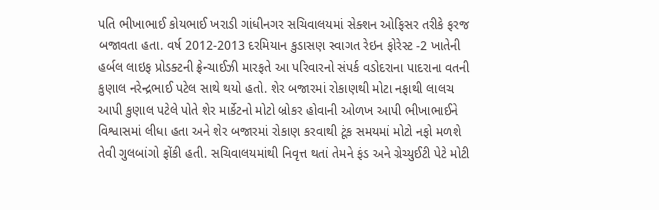પતિ ભીખાભાઈ કોયભાઈ ખરાડી ગાંધીનગર સચિવાલયમાં સેક્શન ઓફિસર તરીકે ફરજ બજાવતા હતા. વર્ષ 2012-2013 દરમિયાન કુડાસણ સ્વાગત રેઇન ફોરેસ્ટ -2 ખાતેની હર્બલ લાઇફ પ્રોડક્ટની ફ્રેન્ચાઈઝી મારફતે આ પરિવારનો સંપર્ક વડોદરાના પાદરાના વતની કુણાલ નરેન્દ્રભાઈ પટેલ સાથે થયો હતો. શેર બજારમાં રોકાણથી મોટા નફાથી લાલચ આપી કુણાલ પટેલે પોતે શેર માર્કેટનો મોટો બ્રોકર હોવાની ઓળખ આપી ભીખાભાઈને વિશ્વાસમાં લીધા હતા અને શેર બજારમાં રોકાણ કરવાથી ટૂંક સમયમાં મોટો નફો મળશે તેવી ગુલબાંગો ફોંકી હતી. સચિવાલયમાંથી નિવૃત્ત થતાં તેમને ફંડ અને ગ્રેચ્યુઈટી પેટે મોટી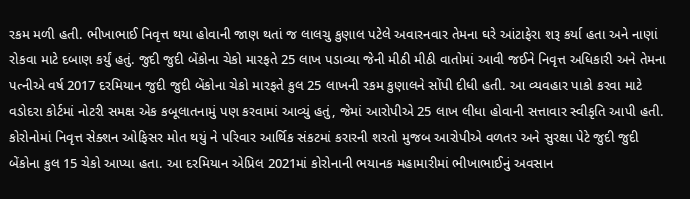રકમ મળી હતી. ભીખાભાઈ નિવૃત્ત થયા હોવાની જાણ થતાં જ લાલચુ કુણાલ પટેલે અવારનવાર તેમના ઘરે આંટાફેરા શરૂ કર્યા હતા અને નાણાં રોકવા માટે દબાણ કર્યું હતું. જુદી જુદી બેંકોના ચેકો મારફતે 25 લાખ પડાવ્યા જેની મીઠી મીઠી વાતોમાં આવી જઈને નિવૃત્ત અધિકારી અને તેમના પત્નીએ વર્ષ 2017 દરમિયાન જુદી જુદી બેંકોના ચેકો મારફતે કુલ 25 લાખની રકમ કુણાલને સોંપી દીધી હતી. આ વ્યવહાર પાકો કરવા માટે વડોદરા કોર્ટમાં નોટરી સમક્ષ એક કબૂલાતનામું પણ કરવામાં આવ્યું હતું, જેમાં આરોપીએ 25 લાખ લીધા હોવાની સત્તાવાર સ્વીકૃતિ આપી હતી. કોરોનોમાં નિવૃત્ત સેક્શન ઓફિસર મોત થયું ને પરિવાર આર્થિક સંકટમાં કરારની શરતો મુજબ આરોપીએ વળતર અને સુરક્ષા પેટે જુદી જુદી બેંકોના કુલ 15 ચેકો આપ્યા હતા. આ દરમિયાન એપ્રિલ 2021માં કોરોનાની ભયાનક મહામારીમાં ભીખાભાઈનું અવસાન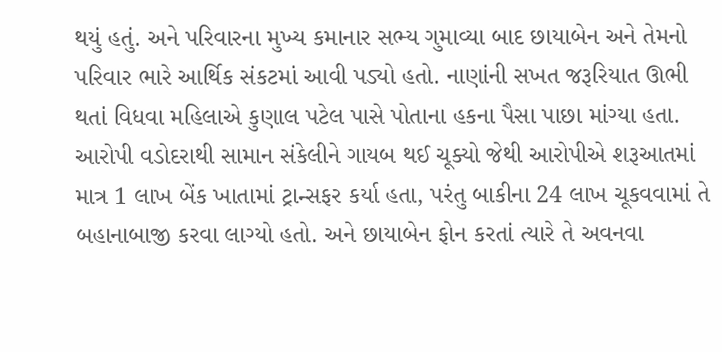થયું હતું. અને પરિવારના મુખ્ય કમાનાર સભ્ય ગુમાવ્યા બાદ છાયાબેન અને તેમનો પરિવાર ભારે આર્થિક સંકટમાં આવી પડ્યો હતો. નાણાંની સખત જરૂરિયાત ઊભી થતાં વિધવા મહિલાએ કુણાલ પટેલ પાસે પોતાના હકના પૈસા પાછા માંગ્યા હતા. આરોપી વડોદરાથી સામાન સંકેલીને ગાયબ થઈ ચૂક્યો જેથી આરોપીએ શરૂઆતમાં માત્ર 1 લાખ બેંક ખાતામાં ટ્રાન્સફર કર્યા હતા, પરંતુ બાકીના 24 લાખ ચૂકવવામાં તે બહાનાબાજી કરવા લાગ્યો હતો. અને છાયાબેન ફોન કરતાં ત્યારે તે અવનવા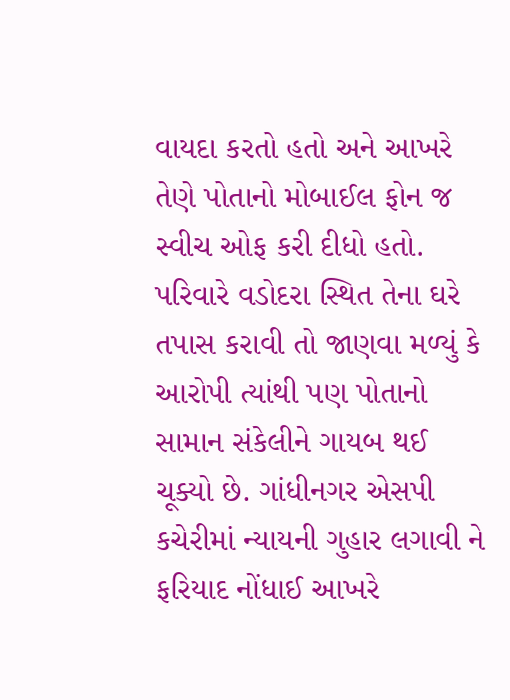વાયદા કરતો હતો અને આખરે તેણે પોતાનો મોબાઈલ ફોન જ સ્વીચ ઓફ કરી દીધો હતો. પરિવારે વડોદરા સ્થિત તેના ઘરે તપાસ કરાવી તો જાણવા મળ્યું કે આરોપી ત્યાંથી પણ પોતાનો સામાન સંકેલીને ગાયબ થઈ ચૂક્યો છે. ગાંધીનગર એસપી કચેરીમાં ન્યાયની ગુહાર લગાવી ને ફરિયાદ નોંધાઈ આખરે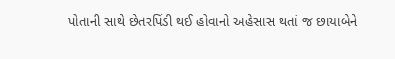પોતાની સાથે છેતરપિંડી થઈ હોવાનો અહેસાસ થતાં જ છાયાબેને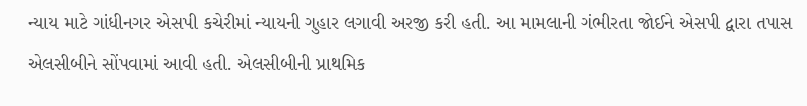ન્યાય માટે ગાંધીનગર એસપી કચેરીમાં ન્યાયની ગુહાર લગાવી અરજી કરી હતી. આ મામલાની ગંભીરતા જોઈને એસપી દ્વારા તપાસ એલસીબીને સોંપવામાં આવી હતી. એલસીબીની પ્રાથમિક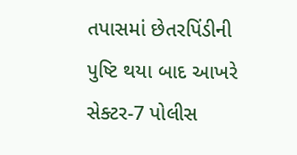તપાસમાં છેતરપિંડીની પુષ્ટિ થયા બાદ આખરે સેક્ટર-7 પોલીસ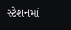સ્ટેશનમાં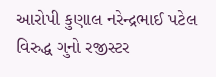આરોપી કુણાલ નરેન્દ્રભાઈ પટેલ વિરુદ્ધ ગુનો રજીસ્ટર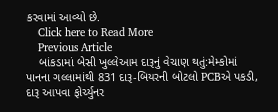કરવામાં આવ્યો છે.
    Click here to Read More
    Previous Article
    બાંકડામાં બેસી ખુલ્લેઆમ દારૂનું વેચાણ થતું:મેમ્કોમાં પાનના ગલ્લામાંથી 831 દારૂ-બિયરની બોટલો PCBએ પકડી, દારૂ આપવા ફોર્ચ્યુનર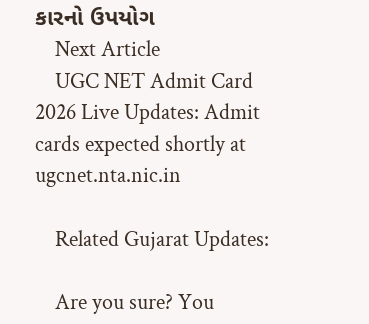કારનો ઉપયોગ
    Next Article
    UGC NET Admit Card 2026 Live Updates: Admit cards expected shortly at ugcnet.nta.nic.in

    Related Gujarat Updates:

    Are you sure? You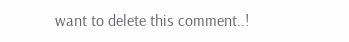want to delete this comment..!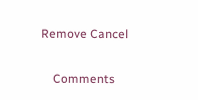Remove Cancel

    Comments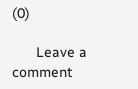(0)

      Leave a comment